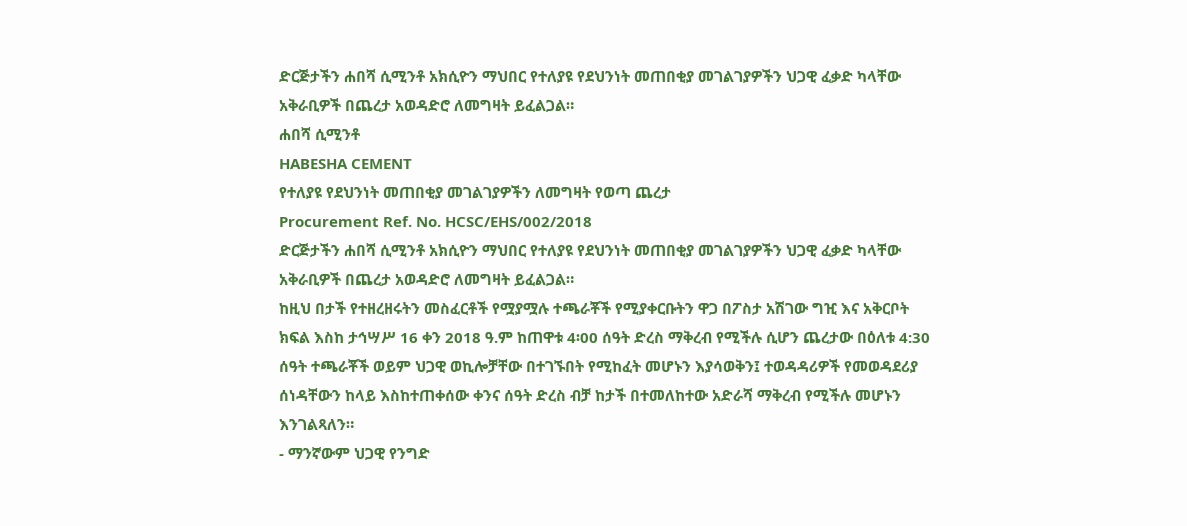ድርጅታችን ሐበሻ ሲሚንቶ አክሲዮን ማህበር የተለያዩ የደህንነት መጠበቂያ መገልገያዎችን ህጋዊ ፈቃድ ካላቸው አቅራቢዎች በጨረታ አወዳድሮ ለመግዛት ይፈልጋል።
ሐበሻ ሲሚንቶ
HABESHA CEMENT
የተለያዩ የደህንነት መጠበቂያ መገልገያዎችን ለመግዛት የወጣ ጨረታ
Procurement Ref. No. HCSC/EHS/002/2018
ድርጅታችን ሐበሻ ሲሚንቶ አክሲዮን ማህበር የተለያዩ የደህንነት መጠበቂያ መገልገያዎችን ህጋዊ ፈቃድ ካላቸው አቅራቢዎች በጨረታ አወዳድሮ ለመግዛት ይፈልጋል።
ከዚህ በታች የተዘረዘሩትን መስፈርቶች የሟያሟሉ ተጫራቾች የሚያቀርቡትን ዋጋ በፖስታ አሽገው ግዢ እና አቅርቦት ክፍል እስከ ታኅሣሥ 16 ቀን 2018 ዓ.ም ከጠዋቱ 4፡00 ሰዓት ድረስ ማቅረብ የሚችሉ ሲሆን ጨረታው በዕለቱ 4:30 ሰዓት ተጫራቾች ወይም ህጋዊ ወኪሎቻቸው በተገኙበት የሚከፈት መሆኑን እያሳወቅን፤ ተወዳዳሪዎች የመወዳደሪያ ሰነዳቸውን ከላይ እስከተጠቀሰው ቀንና ሰዓት ድረስ ብቻ ከታች በተመለከተው አድራሻ ማቅረብ የሚችሉ መሆኑን እንገልጻለን።
- ማንኛውም ህጋዊ የንግድ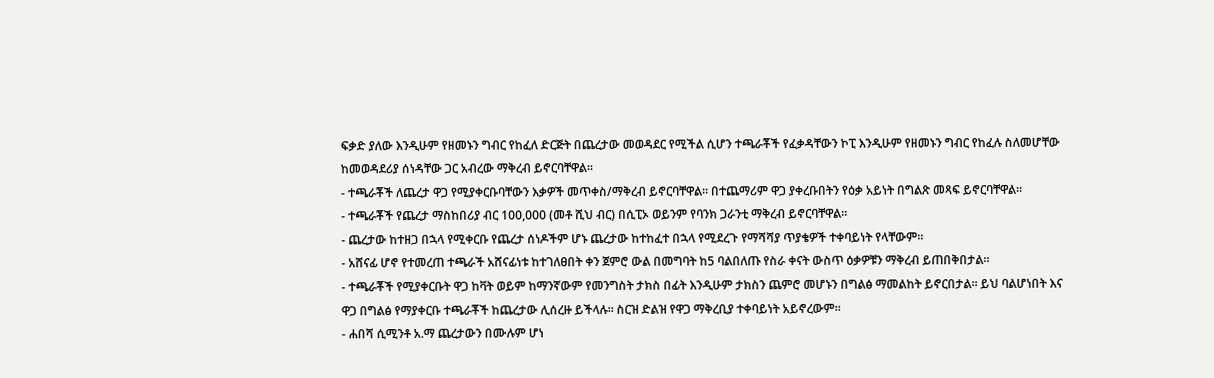ፍቃድ ያለው እንዲሁም የዘመኑን ግብር የከፈለ ድርጅት በጨረታው መወዳደር የሚችል ሲሆን ተጫራቾች የፈቃዳቸውን ኮፒ እንዲሁም የዘመኑን ግብር የከፈሉ ስለመሆቸው ከመወዳደሪያ ሰነዳቸው ጋር አብረው ማቅረብ ይኖርባቸዋል።
- ተጫራቾች ለጨረታ ዋጋ የሚያቀርቡባቸውን እቃዎች መጥቀስ/ማቅረብ ይኖርባቸዋል። በተጨማሪም ዋጋ ያቀረቡበትን የዕቃ አይነት በግልጽ መጻፍ ይኖርባቸዋል።
- ተጫራቾች የጨረታ ማስከበሪያ ብር 100,000 (መቶ ሺህ ብር) በሲፒኦ ወይንም የባንክ ጋራንቲ ማቅረብ ይኖርባቸዋል።
- ጨረታው ከተዘጋ በኋላ የሚቀርቡ የጨረታ ሰነዶችም ሆኑ ጨረታው ከተከፈተ በኋላ የሚደረጉ የማሻሻያ ጥያቄዎች ተቀባይነት የላቸውም።
- አሸናፊ ሆኖ የተመረጠ ተጫራች አሸናፊነቱ ከተገለፀበት ቀን ጀምሮ ውል በመግባት ከ5 ባልበለጡ የስራ ቀናት ውስጥ ዕቃዎቹን ማቅረብ ይጠበቅበታል።
- ተጫራቾች የሚያቀርቡት ዋጋ ከቫት ወይም ከማንኛውም የመንግስት ታክስ በፊት እንዲሁም ታክስን ጨምሮ መሆኑን በግልፅ ማመልከት ይኖርበታል። ይህ ባልሆነበት እና ዋጋ በግልፅ የማያቀርቡ ተጫራቾች ከጨረታው ሊሰረዙ ይችላሉ። ስርዝ ድልዝ የዋጋ ማቅረቢያ ተቀባይነት አይኖረውም።
- ሐበሻ ሲሚንቶ አ.ማ ጨረታውን በሙሉም ሆነ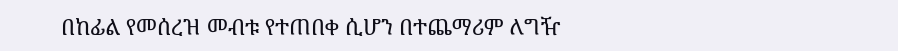በከፊል የመሰረዝ መብቱ የተጠበቀ ሲሆን በተጨማሪም ለግዥ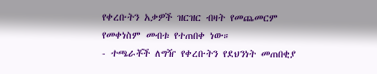የቀረቡትን አቃዎች ዝርዝር ብዛት የመጨመርም የመቀነስም መብቱ የተጠበቀ ነው።
- ተጫራቾች ለግዥ የቀረቡትን የደህንነት መጠበቂያ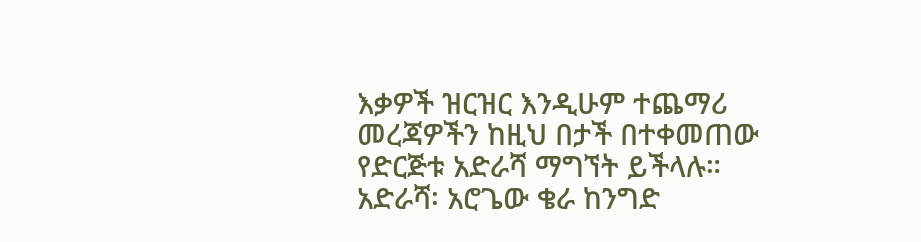እቃዎች ዝርዝር እንዲሁም ተጨማሪ መረጃዎችን ከዚህ በታች በተቀመጠው የድርጅቱ አድራሻ ማግኘት ይችላሉ።
አድራሻ፡ አሮጌው ቄራ ከንግድ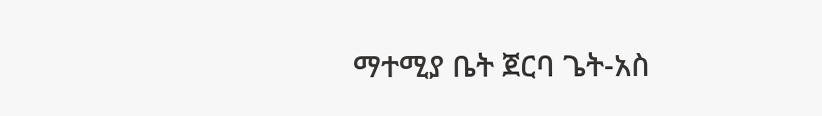ማተሚያ ቤት ጀርባ ጌት-አስ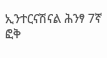ኢንተርናሽናል ሕንፃ 7ኛ ፎቅ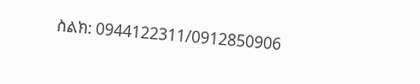ስልክ: 0944122311/0912850906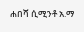ሐበሻ ሲሚንቶ አ.ማ